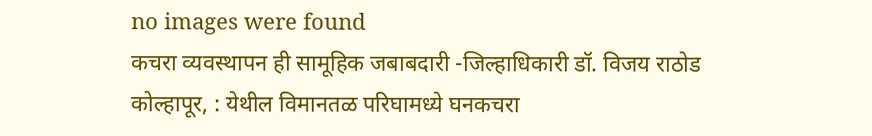no images were found
कचरा व्यवस्थापन ही सामूहिक जबाबदारी -जिल्हाधिकारी डॉ. विजय राठोड
कोल्हापूर, : येथील विमानतळ परिघामध्ये घनकचरा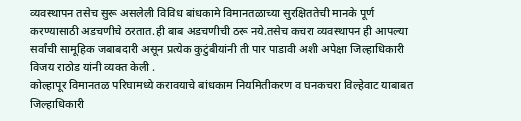व्यवस्थापन तसेच सुरू असलेली विविध बांधकामे विमानतळाच्या सुरक्षिततेची मानके पूर्ण करण्यासाठी अडचणीचे ठरतात.ही बाब अडचणीची ठरू नये.तसेच कचरा व्यवस्थापन ही आपल्या सर्वांची सामूहिक जबाबदारी असून प्रत्येक कुटुंबीयांनी ती पार पाडावी अशी अपेक्षा जिल्हाधिकारी विजय राठोड यांनी व्यक्त केली .
कोल्हापूर विमानतळ परिघामध्ये करावयाचे बांधकाम नियमितीकरण व घनकचरा विल्हेवाट याबाबत जिल्हाधिकारी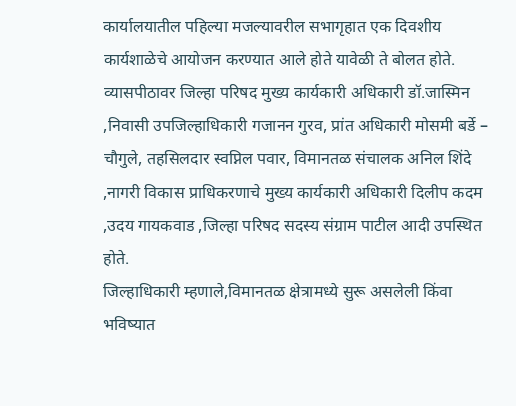कार्यालयातील पहिल्या मजल्यावरील सभागृहात एक दिवशीय कार्यशाळेचे आयोजन करण्यात आले होते यावेळी ते बोलत होते.
व्यासपीठावर जिल्हा परिषद मुख्य कार्यकारी अधिकारी डॉ.जास्मिन ,निवासी उपजिल्हाधिकारी गजानन गुरव, प्रांत अधिकारी मोसमी बर्डे – चौगुले, तहसिलदार स्वप्निल पवार, विमानतळ संचालक अनिल शिंदे ,नागरी विकास प्राधिकरणाचे मुख्य कार्यकारी अधिकारी दिलीप कदम ,उदय गायकवाड ,जिल्हा परिषद सदस्य संग्राम पाटील आदी उपस्थित होते.
जिल्हाधिकारी म्हणाले,विमानतळ क्षेत्रामध्ये सुरू असलेली किंवा भविष्यात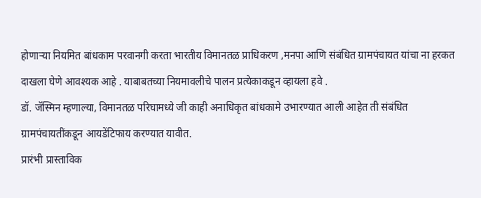होणाऱ्या नियमित बांधकाम परवानगी करता भारतीय विमानतळ प्राधिकरण ,मनपा आणि संबंधित ग्रामपंचायत यांचा ना हरकत दाखला घेणे आवश्यक आहे . याबाबतच्या नियमावलीचे पालन प्रत्येकाकडून व्हायला हवे .
डॉ. जॅस्मिन म्हणाल्या, विमानतळ परिघामध्ये जी काही अनाधिकृत बांधकामे उभारण्यात आली आहेत ती संबंधित ग्रामपंचायतींकडून आयडेंटिफाय करण्यात यावीत.
प्रारंभी प्रास्ताविक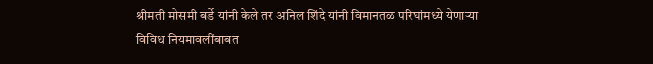श्रीमती मोसमी बर्डे यांनी केले तर अनिल शिंदे यांनी विमानतळ परिघांमध्ये येणाऱ्या विविध नियमावलींबाबत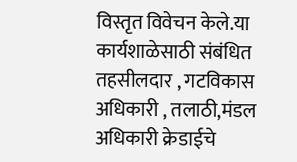विस्तृत विवेचन केले.या कार्यशाळेसाठी संबंधित तहसीलदार , गटविकास अधिकारी , तलाठी,मंडल अधिकारी क्रेडाईचे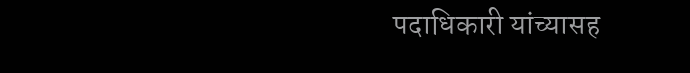पदाधिकारी यांच्यासह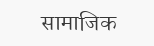सामाजिक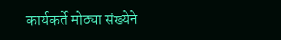कार्यकर्ते मोठ्या संख्येने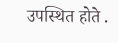उपस्थित होते .